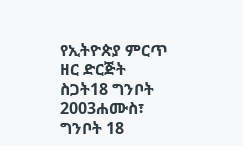የኢትዮጵያ ምርጥ ዘር ድርጅት ስጋት18 ግንቦት 2003ሐሙስ፣ ግንቦት 18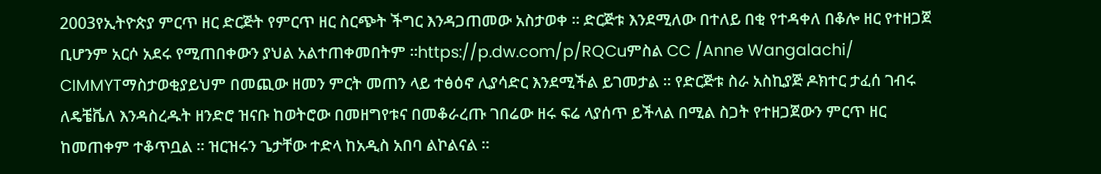2003የኢትዮጵያ ምርጥ ዘር ድርጅት የምርጥ ዘር ስርጭት ችግር እንዳጋጠመው አስታወቀ ። ድርጅቱ እንደሚለው በተለይ በቂ የተዳቀለ በቆሎ ዘር የተዘጋጀ ቢሆንም አርሶ አደሩ የሚጠበቀውን ያህል አልተጠቀመበትም ።https://p.dw.com/p/RQCuምስል CC /Anne Wangalachi/ CIMMYTማስታወቂያይህም በመጪው ዘመን ምርት መጠን ላይ ተፅዕኖ ሊያሳድር እንደሚችል ይገመታል ። የድርጅቱ ስራ አስኪያጅ ዶክተር ታፈሰ ገብሩ ለዴቼቬለ እንዳስረዱት ዘንድሮ ዝናቡ ከወትሮው በመዘግየቱና በመቆራረጡ ገበሬው ዘሩ ፍሬ ላያሰጥ ይችላል በሚል ስጋት የተዘጋጀውን ምርጥ ዘር ከመጠቀም ተቆጥቧል ። ዝርዝሩን ጌታቸው ተድላ ከአዲስ አበባ ልኮልናል ።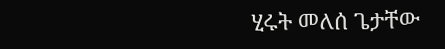ሂሩት መለሰ ጌታቸው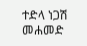ተድላ ነጋሽ መሐመድ